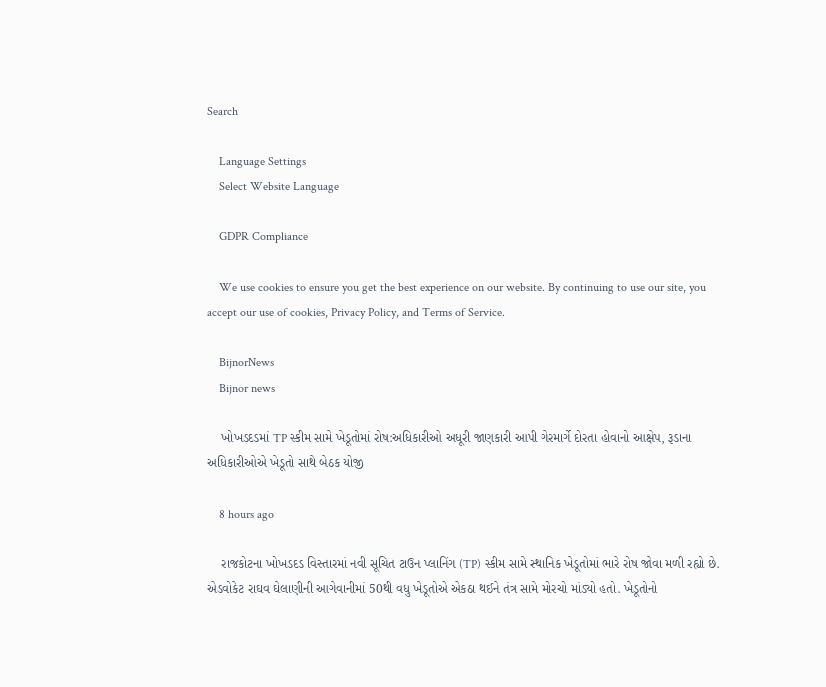Search

    Language Settings
    Select Website Language

    GDPR Compliance

    We use cookies to ensure you get the best experience on our website. By continuing to use our site, you accept our use of cookies, Privacy Policy, and Terms of Service.

    BijnorNews
    Bijnor news

    ખોખડદડમાં TP સ્કીમ સામે ખેડૂતોમાં રોષ:અધિકારીઓ અધૂરી જાણકારી આપી ગેરમાર્ગે દોરતા હોવાનો આક્ષેપ, રૂડાના અધિકારીઓએ ખેડૂતો સાથે બેઠક યોજી

    8 hours ago

    રાજકોટના ખોખડદડ વિસ્તારમાં નવી સૂચિત ટાઉન પ્લાનિંગ (TP) સ્કીમ સામે સ્થાનિક ખેડૂતોમાં ભારે રોષ જોવા મળી રહ્યો છે. એડવોકેટ રાઘવ ઘેલાણીની આગેવાનીમાં 50થી વધુ ખેડૂતોએ એકઠા થઈને તંત્ર સામે મોરચો માંડ્યો હતો. ખેડૂતોનો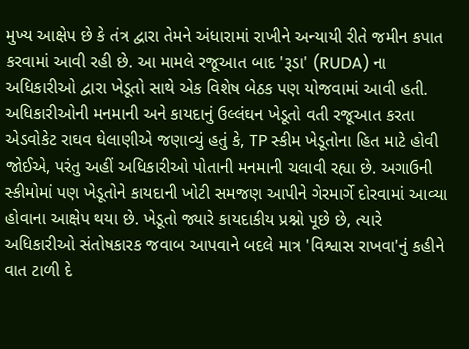મુખ્ય આક્ષેપ છે કે તંત્ર દ્વારા તેમને અંધારામાં રાખીને અન્યાયી રીતે જમીન કપાત કરવામાં આવી રહી છે. આ મામલે રજૂઆત બાદ 'રૂડા' (RUDA) ના અધિકારીઓ દ્વારા ખેડૂતો સાથે એક વિશેષ બેઠક પણ યોજવામાં આવી હતી. અધિકારીઓની મનમાની અને કાયદાનું ઉલ્લંઘન ખેડૂતો વતી રજૂઆત કરતા એડવોકેટ રાઘવ ઘેલાણીએ જણાવ્યું હતું કે, TP સ્કીમ ખેડૂતોના હિત માટે હોવી જોઈએ, પરંતુ અહીં અધિકારીઓ પોતાની મનમાની ચલાવી રહ્યા છે. અગાઉની સ્કીમોમાં પણ ખેડૂતોને કાયદાની ખોટી સમજણ આપીને ગેરમાર્ગે દોરવામાં આવ્યા હોવાના આક્ષેપ થયા છે. ખેડૂતો જ્યારે કાયદાકીય પ્રશ્નો પૂછે છે, ત્યારે અધિકારીઓ સંતોષકારક જવાબ આપવાને બદલે માત્ર 'વિશ્વાસ રાખવા'નું કહીને વાત ટાળી દે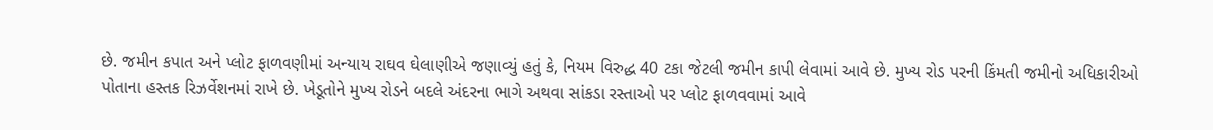છે. જમીન કપાત અને પ્લોટ ફાળવણીમાં અન્યાય રાઘવ ઘેલાણીએ જણાવ્યું હતું કે, નિયમ વિરુદ્ધ 40 ટકા જેટલી જમીન કાપી લેવામાં આવે છે. મુખ્ય રોડ પરની કિંમતી જમીનો અધિકારીઓ પોતાના હસ્તક રિઝર્વેશનમાં રાખે છે. ખેડૂતોને મુખ્ય રોડને બદલે અંદરના ભાગે અથવા સાંકડા રસ્તાઓ પર પ્લોટ ફાળવવામાં આવે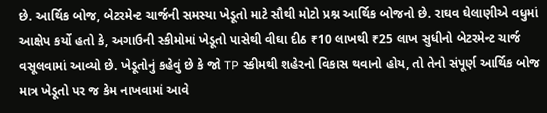છે. આર્થિક બોજ, બેટરમેન્ટ ચાર્જની સમસ્યા ખેડૂતો માટે સૌથી મોટો પ્રશ્ન આર્થિક બોજનો છે. રાઘવ ઘેલાણીએ વધુમાં આક્ષેપ કર્યો હતો કે, અગાઉની સ્કીમોમાં ખેડૂતો પાસેથી વીઘા દીઠ ₹10 લાખથી ₹25 લાખ સુધીનો બેટરમેન્ટ ચાર્જ વસૂલવામાં આવ્યો છે. ખેડૂતોનું કહેવું છે કે જો TP સ્કીમથી શહેરનો વિકાસ થવાનો હોય, તો તેનો સંપૂર્ણ આર્થિક બોજ માત્ર ખેડૂતો પર જ કેમ નાખવામાં આવે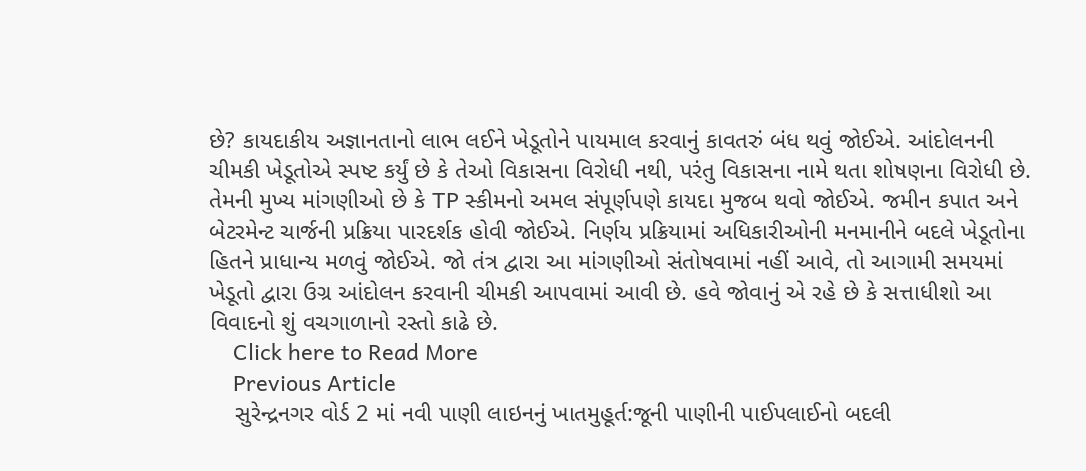છે? કાયદાકીય અજ્ઞાનતાનો લાભ લઈને ખેડૂતોને પાયમાલ કરવાનું કાવતરું બંધ થવું જોઈએ. આંદોલનની ચીમકી ખેડૂતોએ સ્પષ્ટ કર્યું છે કે તેઓ વિકાસના વિરોધી નથી, પરંતુ વિકાસના નામે થતા શોષણના વિરોધી છે. તેમની મુખ્ય માંગણીઓ છે કે TP સ્કીમનો અમલ સંપૂર્ણપણે કાયદા મુજબ થવો જોઈએ. જમીન કપાત અને બેટરમેન્ટ ચાર્જની પ્રક્રિયા પારદર્શક હોવી જોઈએ. નિર્ણય પ્રક્રિયામાં અધિકારીઓની મનમાનીને બદલે ખેડૂતોના હિતને પ્રાધાન્ય મળવું જોઈએ. જો તંત્ર દ્વારા આ માંગણીઓ સંતોષવામાં નહીં આવે, તો આગામી સમયમાં ખેડૂતો દ્વારા ઉગ્ર આંદોલન કરવાની ચીમકી આપવામાં આવી છે. હવે જોવાનું એ રહે છે કે સત્તાધીશો આ વિવાદનો શું વચગાળાનો રસ્તો કાઢે છે.
    Click here to Read More
    Previous Article
    સુરેન્દ્રનગર વોર્ડ 2 માં નવી પાણી લાઇનનું ખાતમુહૂર્ત:જૂની પાણીની પાઈપલાઈનો બદલી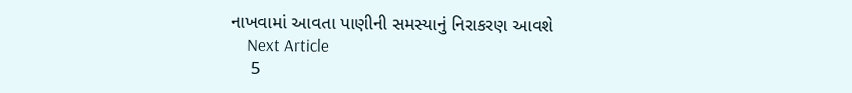નાખવામાં આવતા પાણીની સમસ્યાનું નિરાકરણ આવશે
    Next Article
    5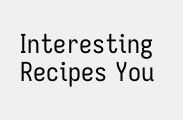Interesting Recipes You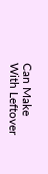Can Make With Leftover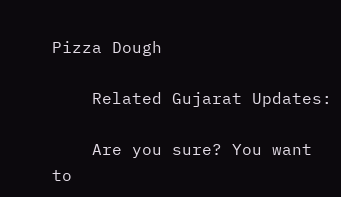Pizza Dough

    Related Gujarat Updates:

    Are you sure? You want to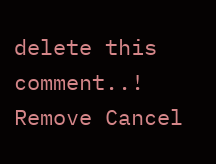delete this comment..! Remove Cancel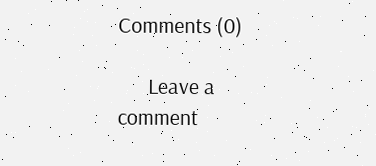Comments (0)

      Leave a comment